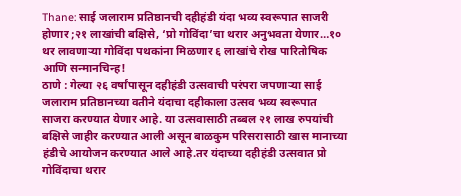Thane: साई जलाराम प्रतिष्ठानची दहीहंडी यंदा भव्य स्वरूपात साजरी होणार ;२१ लाखांची बक्षिसे, ‘प्रो गोविंदा’चा थरार अनुभवता येणार…१० थर लावणाऱ्या गोविंदा पथकांना मिळणार ६ लाखांचे रोख पारितोषिक आणि सन्मानचिन्ह!
ठाणे : गेल्या २६ वर्षांपासून दहीहंडी उत्सवाची परंपरा जपणाऱ्या साई जलाराम प्रतिष्ठानच्या वतीने यंदाचा दहीकाला उत्सव भव्य स्वरूपात साजरा करण्यात येणार आहे. या उत्सवासाठी तब्बल २१ लाख रुपयांची बक्षिसे जाहीर करण्यात आली असून बाळकुम परिसरासाठी खास मानाच्या हंडीचे आयोजन करण्यात आले आहे.तर यंदाच्या दहीहंडी उत्सवात प्रो गोविंदाचा थरार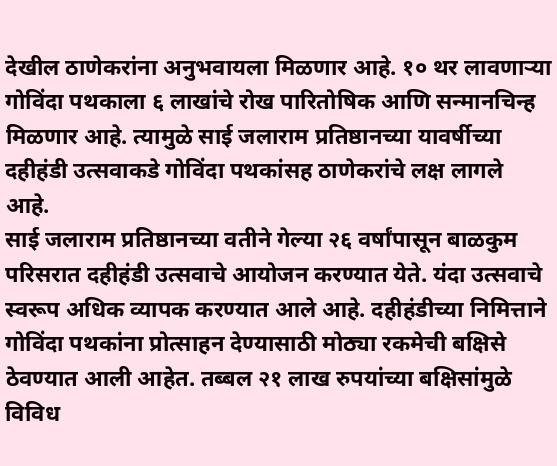देखील ठाणेकरांना अनुभवायला मिळणार आहे. १० थर लावणाऱ्या गोविंदा पथकाला ६ लाखांचे रोख पारितोषिक आणि सन्मानचिन्ह मिळणार आहे. त्यामुळे साई जलाराम प्रतिष्ठानच्या यावर्षीच्या दहीहंडी उत्सवाकडे गोविंदा पथकांसह ठाणेकरांचे लक्ष लागले आहे.
साई जलाराम प्रतिष्ठानच्या वतीने गेल्या २६ वर्षांपासून बाळकुम परिसरात दहीहंडी उत्सवाचे आयोजन करण्यात येते. यंदा उत्सवाचे स्वरूप अधिक व्यापक करण्यात आले आहे. दहीहंडीच्या निमित्ताने गोविंदा पथकांना प्रोत्साहन देण्यासाठी मोठ्या रकमेची बक्षिसे ठेवण्यात आली आहेत. तब्बल २१ लाख रुपयांच्या बक्षिसांमुळे विविध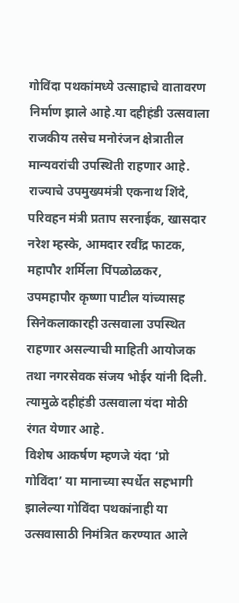गोविंदा पथकांमध्ये उत्साहाचे वातावरण निर्माण झाले आहे.या दहीहंडी उत्सवाला राजकीय तसेच मनोरंजन क्षेत्रातील मान्यवरांची उपस्थिती राहणार आहे. राज्याचे उपमुख्यमंत्री एकनाथ शिंदे, परिवहन मंत्री प्रताप सरनाईक, खासदार नरेश म्हस्के, आमदार रवींद्र फाटक, महापौर शर्मिला पिंपळोळकर, उपमहापौर कृष्णा पाटील यांच्यासह सिनेकलाकारही उत्सवाला उपस्थित राहणार असल्याची माहिती आयोजक तथा नगरसेवक संजय भोईर यांनी दिली. त्यामुळे दहीहंडी उत्सवाला यंदा मोठी रंगत येणार आहे.
विशेष आकर्षण म्हणजे यंदा ‘प्रो गोविंदा’ या मानाच्या स्पर्धेत सहभागी झालेल्या गोविंदा पथकांनाही या उत्सवासाठी निमंत्रित करण्यात आले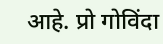आहे. प्रो गोविंदा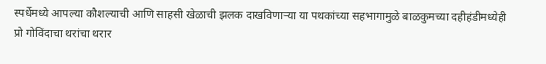स्पर्धेमध्ये आपल्या कौशल्याची आणि साहसी खेळाची झलक दाखविणाऱ्या या पथकांच्या सहभागामुळे बाळकुमच्या दहीहंडीमध्येही प्रो गोविंदाचा थरांचा थरार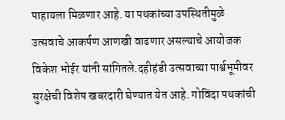पाहायला मिळणार आहे. या पथकांच्या उपस्थितीमुळे उत्सवाचे आकर्षण आणखी वाढणार असल्याचे आयोजक विकेश भोईर यांनी सांगितले.दहीहंडी उत्सवाच्या पार्श्वभूमीवर सुरक्षेची विशेष खबरदारी घेण्यात येत आहे. गोविंदा पथकांची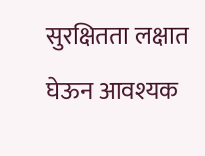सुरक्षितता लक्षात घेऊन आवश्यक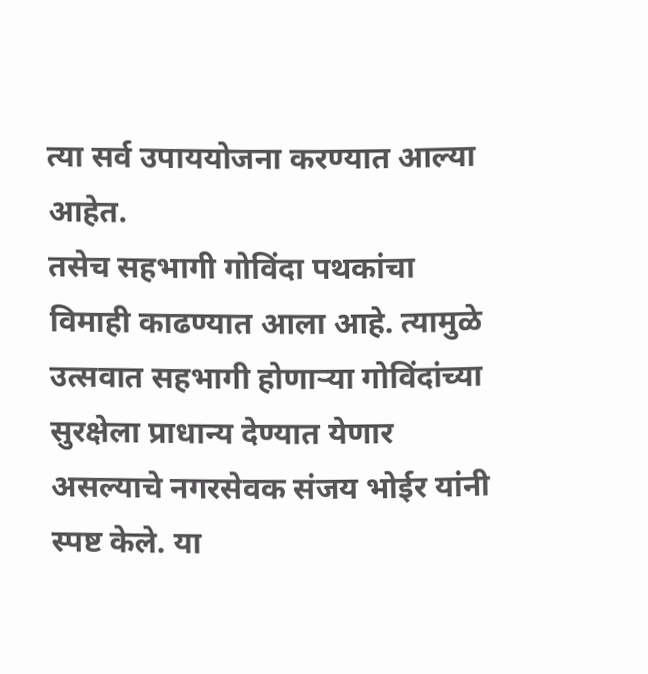त्या सर्व उपाययोजना करण्यात आल्या आहेत.
तसेच सहभागी गोविंदा पथकांचा विमाही काढण्यात आला आहे. त्यामुळे उत्सवात सहभागी होणाऱ्या गोविंदांच्या सुरक्षेला प्राधान्य देण्यात येणार असल्याचे नगरसेवक संजय भोईर यांनी स्पष्ट केले. या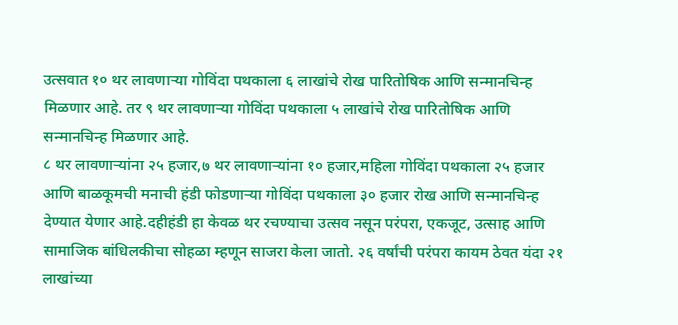उत्सवात १० थर लावणाऱ्या गोविंदा पथकाला ६ लाखांचे रोख पारितोषिक आणि सन्मानचिन्ह मिळणार आहे. तर ९ थर लावणाऱ्या गोविंदा पथकाला ५ लाखांचे रोख पारितोषिक आणि सन्मानचिन्ह मिळणार आहे.
८ थर लावणाऱ्यांना २५ हजार,७ थर लावणाऱ्यांना १० हजार,महिला गोविंदा पथकाला २५ हजार आणि बाळकूमची मनाची हंडी फोडणाऱ्या गोविंदा पथकाला ३० हजार रोख आणि सन्मानचिन्ह देण्यात येणार आहे.दहीहंडी हा केवळ थर रचण्याचा उत्सव नसून परंपरा, एकजूट, उत्साह आणि सामाजिक बांधिलकीचा सोहळा म्हणून साजरा केला जातो. २६ वर्षांची परंपरा कायम ठेवत यंदा २१ लाखांच्या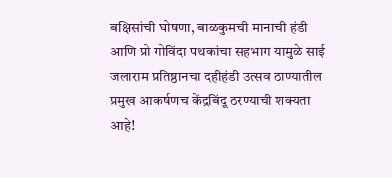बक्षिसांची घोषणा, बाळकुमची मानाची हंडी आणि प्रो गोविंदा पथकांचा सहभाग यामुळे साई जलाराम प्रतिष्ठानचा दहीहंडी उत्सव ठाण्यातील प्रमुख आकर्षणच केंद्रबिंदू ठरण्याची शक्यता आहे!